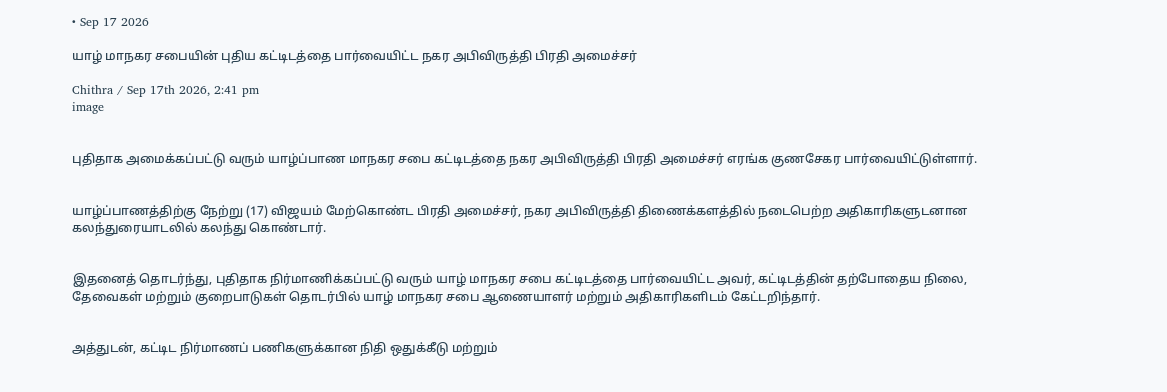• Sep 17 2026

யாழ் மாநகர சபையின் புதிய கட்டிடத்தை பார்வையிட்ட நகர அபிவிருத்தி பிரதி அமைச்சர்

Chithra / Sep 17th 2026, 2:41 pm
image


புதிதாக அமைக்கப்பட்டு வரும் யாழ்ப்பாண மாநகர சபை கட்டிடத்தை நகர அபிவிருத்தி பிரதி அமைச்சர் எரங்க குணசேகர பார்வையிட்டுள்ளார்.


யாழ்ப்பாணத்திற்கு நேற்று (17) விஜயம் மேற்கொண்ட பிரதி அமைச்சர், நகர அபிவிருத்தி திணைக்களத்தில் நடைபெற்ற அதிகாரிகளுடனான கலந்துரையாடலில் கலந்து கொண்டார்.


இதனைத் தொடர்ந்து, புதிதாக நிர்மாணிக்கப்பட்டு வரும் யாழ் மாநகர சபை கட்டிடத்தை பார்வையிட்ட அவர், கட்டிடத்தின் தற்போதைய நிலை, தேவைகள் மற்றும் குறைபாடுகள் தொடர்பில் யாழ் மாநகர சபை ஆணையாளர் மற்றும் அதிகாரிகளிடம் கேட்டறிந்தார்.


அத்துடன், கட்டிட நிர்மாணப் பணிகளுக்கான நிதி ஒதுக்கீடு மற்றும்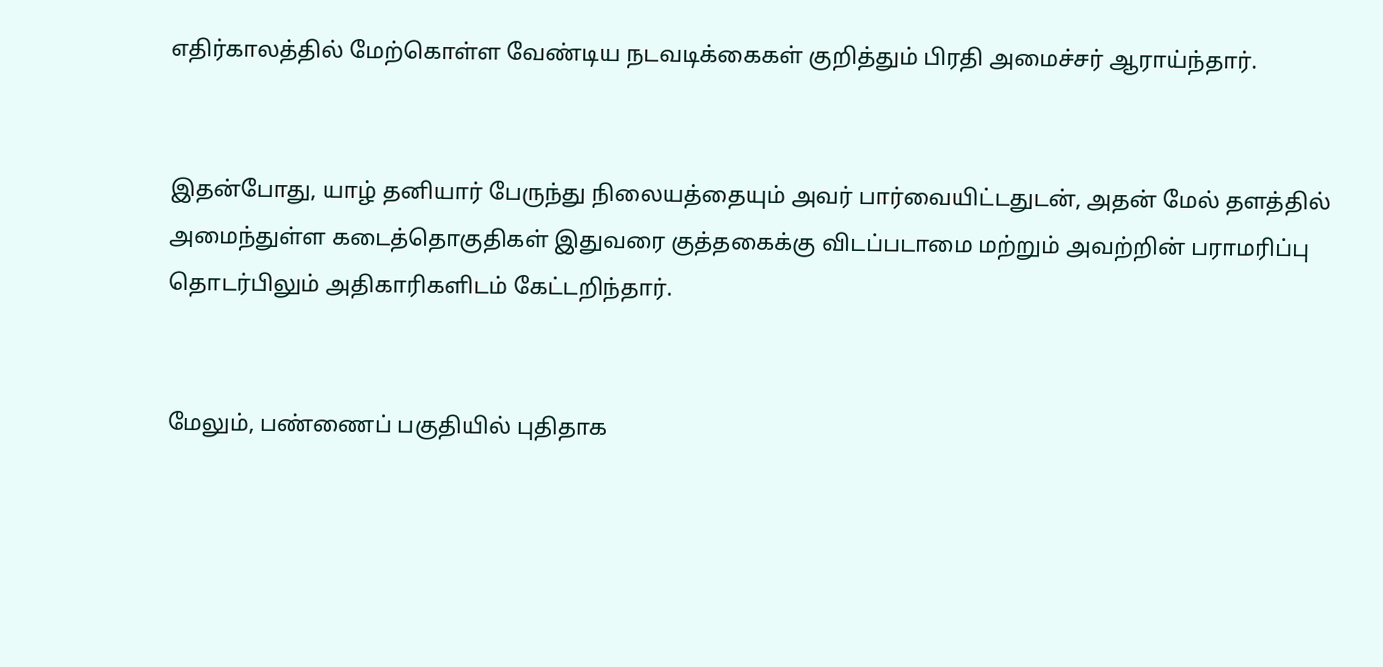எதிர்காலத்தில் மேற்கொள்ள வேண்டிய நடவடிக்கைகள் குறித்தும் பிரதி அமைச்சர் ஆராய்ந்தார்.


இதன்போது, யாழ் தனியார் பேருந்து நிலையத்தையும் அவர் பார்வையிட்டதுடன், அதன் மேல் தளத்தில் அமைந்துள்ள கடைத்தொகுதிகள் இதுவரை குத்தகைக்கு விடப்படாமை மற்றும் அவற்றின் பராமரிப்பு தொடர்பிலும் அதிகாரிகளிடம் கேட்டறிந்தார்.


மேலும், பண்ணைப் பகுதியில் புதிதாக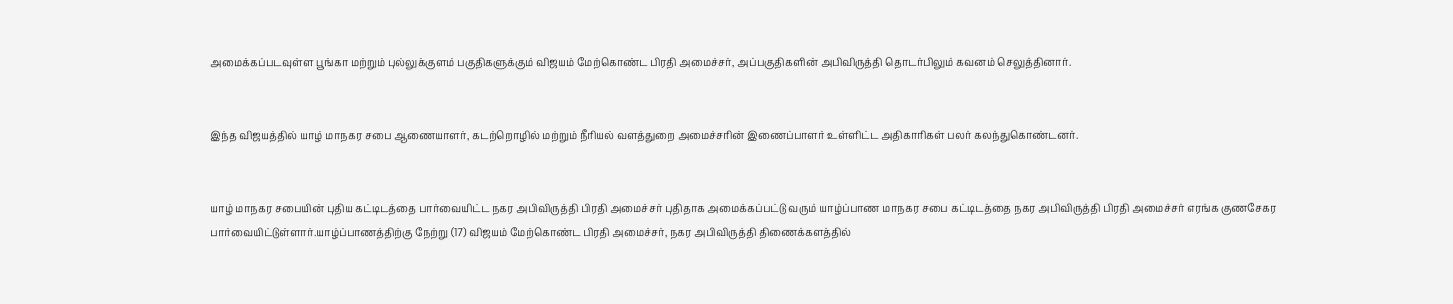அமைக்கப்படவுள்ள பூங்கா மற்றும் புல்லுக்குளம் பகுதிகளுக்கும் விஜயம் மேற்கொண்ட பிரதி அமைச்சர், அப்பகுதிகளின் அபிவிருத்தி தொடர்பிலும் கவனம் செலுத்தினார்.


இந்த விஜயத்தில் யாழ் மாநகர சபை ஆணையாளர், கடற்றொழில் மற்றும் நீரியல் வளத்துறை அமைச்சரின் இணைப்பாளர் உள்ளிட்ட அதிகாரிகள் பலர் கலந்துகொண்டனர்.


யாழ் மாநகர சபையின் புதிய கட்டிடத்தை பார்வையிட்ட நகர அபிவிருத்தி பிரதி அமைச்சர் புதிதாக அமைக்கப்பட்டு வரும் யாழ்ப்பாண மாநகர சபை கட்டிடத்தை நகர அபிவிருத்தி பிரதி அமைச்சர் எரங்க குணசேகர பார்வையிட்டுள்ளார்.யாழ்ப்பாணத்திற்கு நேற்று (17) விஜயம் மேற்கொண்ட பிரதி அமைச்சர், நகர அபிவிருத்தி திணைக்களத்தில்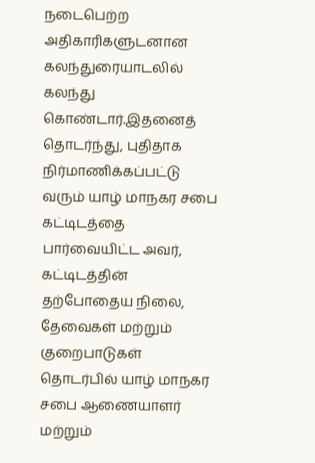நடைபெற்ற அதிகாரிகளுடனான கலந்துரையாடலில் கலந்து கொண்டார்.இதனைத் தொடர்ந்து, புதிதாக நிர்மாணிக்கப்பட்டு வரும் யாழ் மாநகர சபை கட்டிடத்தை பார்வையிட்ட அவர், கட்டிடத்தின் தற்போதைய நிலை, தேவைகள் மற்றும் குறைபாடுகள் தொடர்பில் யாழ் மாநகர சபை ஆணையாளர் மற்றும்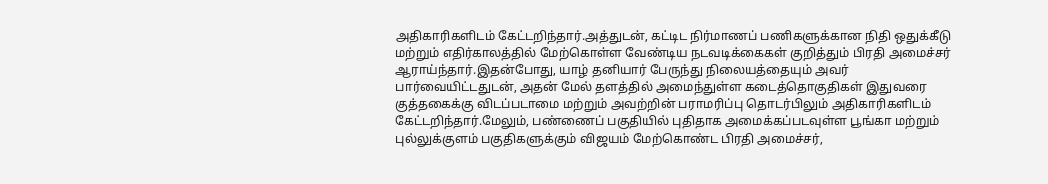அதிகாரிகளிடம் கேட்டறிந்தார்.அத்துடன், கட்டிட நிர்மாணப் பணிகளுக்கான நிதி ஒதுக்கீடு மற்றும் எதிர்காலத்தில் மேற்கொள்ள வேண்டிய நடவடிக்கைகள் குறித்தும் பிரதி அமைச்சர் ஆராய்ந்தார்.இதன்போது, யாழ் தனியார் பேருந்து நிலையத்தையும் அவர் பார்வையிட்டதுடன், அதன் மேல் தளத்தில் அமைந்துள்ள கடைத்தொகுதிகள் இதுவரை குத்தகைக்கு விடப்படாமை மற்றும் அவற்றின் பராமரிப்பு தொடர்பிலும் அதிகாரிகளிடம் கேட்டறிந்தார்.மேலும், பண்ணைப் பகுதியில் புதிதாக அமைக்கப்படவுள்ள பூங்கா மற்றும் புல்லுக்குளம் பகுதிகளுக்கும் விஜயம் மேற்கொண்ட பிரதி அமைச்சர்,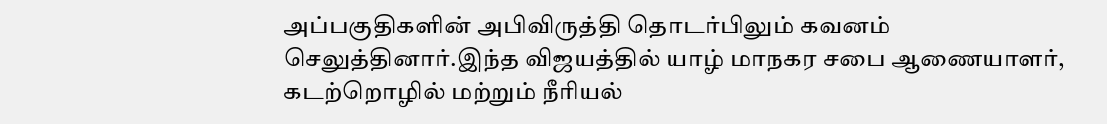அப்பகுதிகளின் அபிவிருத்தி தொடர்பிலும் கவனம் செலுத்தினார்.இந்த விஜயத்தில் யாழ் மாநகர சபை ஆணையாளர், கடற்றொழில் மற்றும் நீரியல்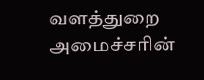வளத்துறை அமைச்சரின்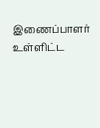இணைப்பாளர் உள்ளிட்ட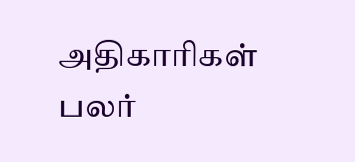அதிகாரிகள் பலர்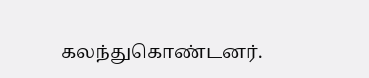கலந்துகொண்டனர்.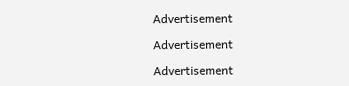Advertisement

Advertisement

Advertisement